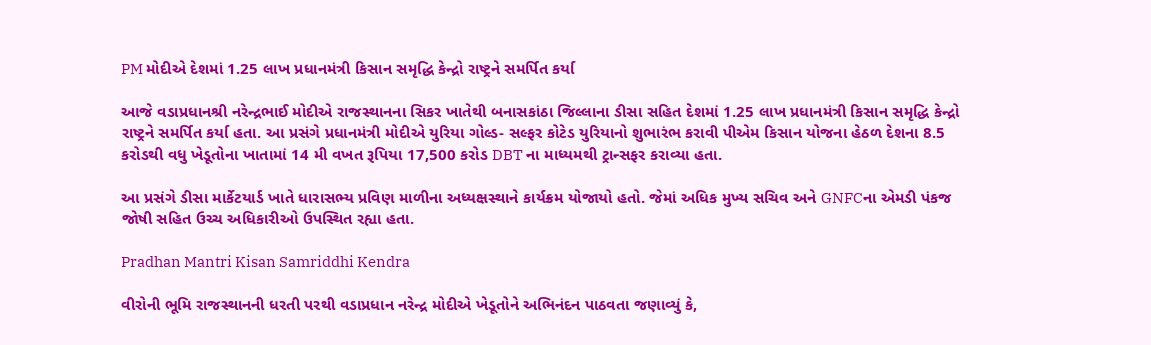PM મોદીએ દેશમાં 1.25 લાખ પ્રધાનમંત્રી કિસાન સમૃદ્ધિ કેન્દ્રો રાષ્ટ્રને સમર્પિત કર્યા

આજે વડાપ્રધાનશ્રી નરેન્દ્રભાઈ મોદીએ રાજસ્થાનના સિકર ખાતેથી બનાસકાંઠા જિલ્લાના ડીસા સહિત દેશમાં 1.25 લાખ પ્રધાનમંત્રી કિસાન સમૃદ્ધિ કેન્દ્રો રાષ્ટ્રને સમર્પિત કર્યા હતા. આ પ્રસંગે પ્રધાનમંત્રી મોદીએ યુરિયા ગોલ્ડ- સલ્ફર કોટેડ યુરિયાનો શુભારંભ કરાવી પીએમ કિસાન યોજના હેઠળ દેશના 8.5 કરોડથી વધુ ખેડૂતોના ખાતામાં 14 મી વખત રૂપિયા 17,500 કરોડ DBT ના માધ્યમથી ટ્રાન્સફર કરાવ્યા હતા.

આ પ્રસંગે ડીસા માર્કેટયાર્ડ ખાતે ધારાસભ્ય પ્રવિણ માળીના અધ્યક્ષસ્થાને કાર્યક્રમ યોજાયો હતો. જેમાં અધિક મુખ્ય સચિવ અને GNFCના એમડી પંકજ જોષી સહિત ઉચ્ચ અધિકારીઓ ઉપસ્થિત રહ્યા હતા.

Pradhan Mantri Kisan Samriddhi Kendra

વીરોની ભૂમિ રાજસ્થાનની ધરતી પરથી વડાપ્રધાન નરેન્દ્ર મોદીએ ખેડૂતોને અભિનંદન પાઠવતા જણાવ્યું કે,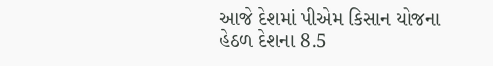આજે દેશમાં પીએમ કિસાન યોજના હેઠળ દેશના 8.5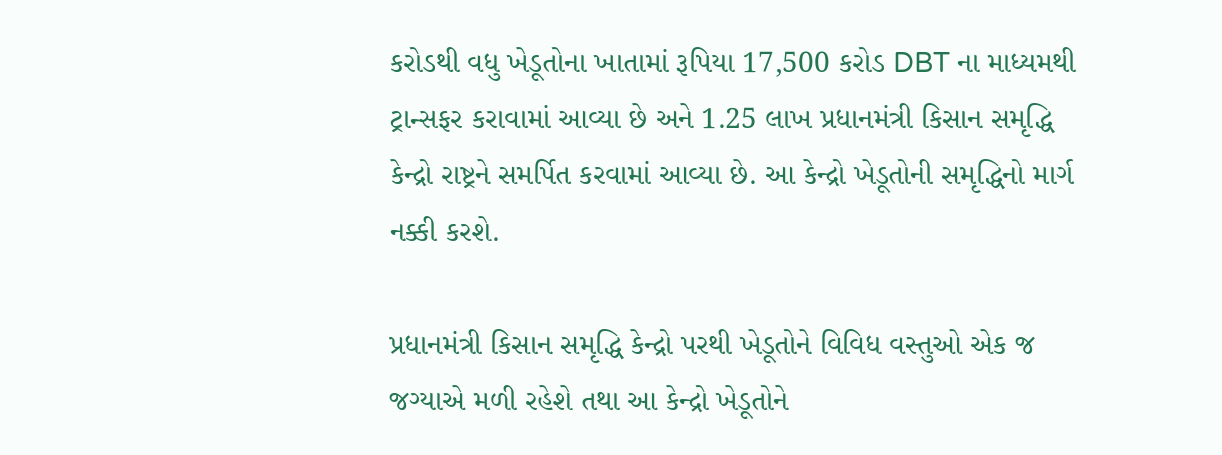કરોડથી વધુ ખેડૂતોના ખાતામાં રૂપિયા 17,500 કરોડ DBT ના માધ્યમથી ટ્રાન્સફર કરાવામાં આવ્યા છે અને 1.25 લાખ પ્રધાનમંત્રી કિસાન સમૃદ્ધિ કેન્દ્રો રાષ્ટ્રને સમર્પિત કરવામાં આવ્યા છે. આ કેન્દ્રો ખેડૂતોની સમૃદ્ધિનો માર્ગ નક્કી કરશે.

પ્રધાનમંત્રી કિસાન સમૃદ્ધિ કેન્દ્રો પરથી ખેડૂતોને વિવિધ વસ્તુઓ એક જ જગ્યાએ મળી રહેશે તથા આ કેન્દ્રો ખેડૂતોને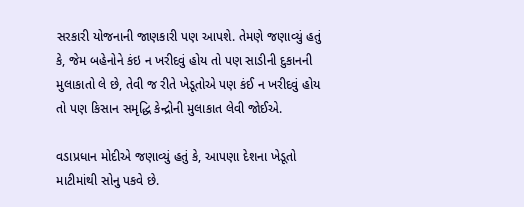સરકારી યોજનાની જાણકારી પણ આપશે. તેમણે જણાવ્યું હતું કે, જેમ બહેનોને કંઇ ન ખરીદવું હોય તો પણ સાડીની દુકાનની મુલાકાતો લે છે, તેવી જ રીતે ખેડૂતોએ પણ કંઈ ન ખરીદવું હોય તો પણ કિસાન સમૃદ્ધિ કેન્દ્રોની મુલાકાત લેવી જોઈએ.

વડાપ્રધાન મોદીએ જણાવ્યું હતું કે, આપણા દેશના ખેડૂતો માટીમાંથી સોનુ પકવે છે.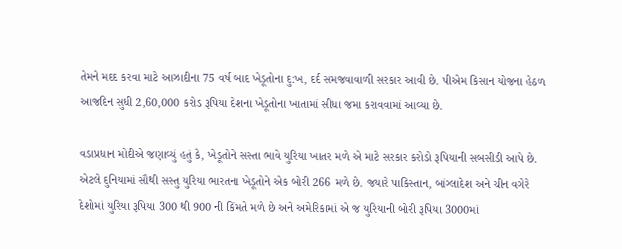તેમને મદદ કરવા માટે આઝાદીના 75 વર્ષ બાદ ખેડૂતોના દુ:ખ, દર્દ સમજવાવાળી સરકાર આવી છે. પીએમ કિસાન યોજના હેઠળ આજદિન સુધી 2,60,000 કરોડ રૂપિયા દેશના ખેડૂતોના ખાતામાં સીધા જમા કરાવવામાં આવ્યા છે.

વડાપ્રધાન મોદીએ જણાવ્યું હતું કે, ખેડૂતોને સસ્તા ભાવે યુરિયા ખાતર મળે એ માટે સરકાર કરોડો રૂપિયાની સબસીડી આપે છે. એટલે દુનિયામાં સૌથી સસ્તુ યુરિયા ભારતના ખેડૂતોને એક બોરી 266 મળે છે. જયારે પાકિસ્તાન, બાંગ્લાદેશ અને ચીન વગેરે દેશોમાં યુરિયા રૂપિયા 300 થી 900 ની કિંમતે મળે છે અને અમેરિકામાં એ જ યુરિયાની બોરી રૂપિયા 3000માં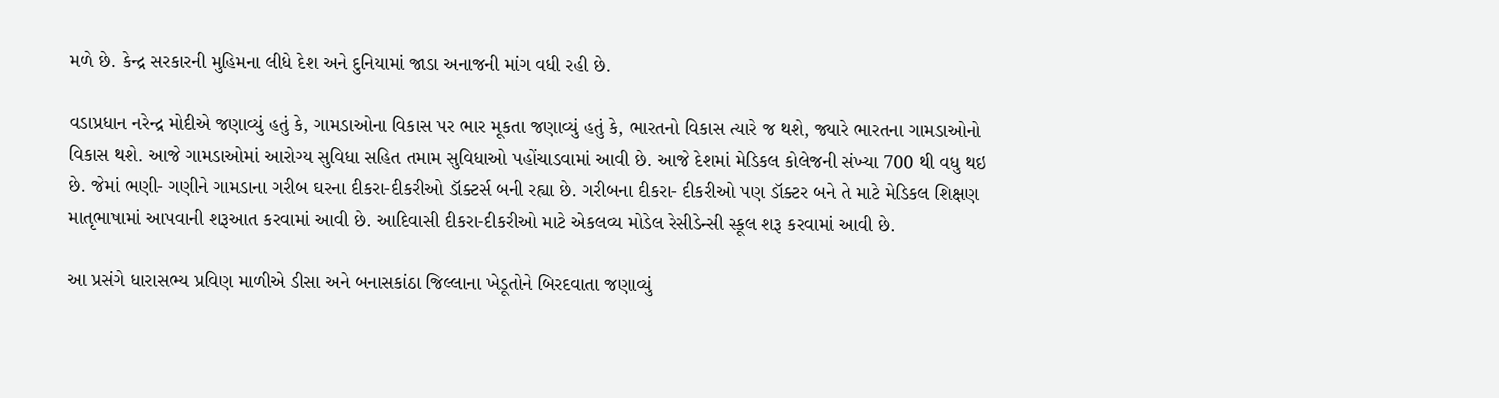મળે છે. કેન્દ્ર સરકારની મુહિમના લીધે દેશ અને દુનિયામાં જાડા અનાજની માંગ વધી રહી છે.

વડાપ્રધાન નરેન્દ્ર મોદીએ જણાવ્યું હતું કે, ગામડાઓના વિકાસ પર ભાર મૂકતા જણાવ્યું હતું કે, ભારતનો વિકાસ ત્યારે જ થશે, જ્યારે ભારતના ગામડાઓનો વિકાસ થશે. આજે ગામડાઓમાં આરોગ્ય સુવિધા સહિત તમામ સુવિધાઓ પહોંચાડવામાં આવી છે. આજે દેશમાં મેડિકલ કોલેજની સંખ્યા 700 થી વધુ થઇ છે. જેમાં ભણી- ગણીને ગામડાના ગરીબ ઘરના દીકરા-દીકરીઓ ડૉક્ટર્સ બની રહ્યા છે. ગરીબના દીકરા- દીકરીઓ પણ ડૉક્ટર બને તે માટે મેડિકલ શિક્ષણ માતૃભાષામાં આપવાની શરૂઆત કરવામાં આવી છે. આદિવાસી દીકરા-દીકરીઓ માટે એકલવ્ય મોડેલ રેસીડેન્સી સ્કૂલ શરૂ કરવામાં આવી છે.

આ પ્રસંગે ધારાસભ્ય પ્રવિણ માળીએ ડીસા અને બનાસકાંઠા જિલ્લાના ખેડૂતોને બિરદવાતા જણાવ્યું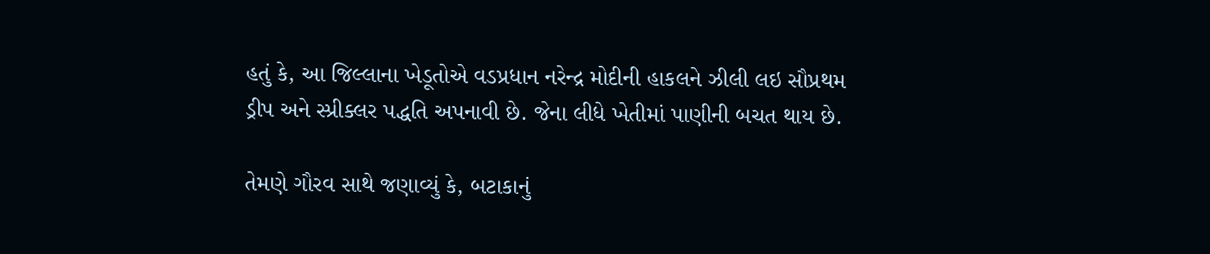હતું કે, આ જિલ્લાના ખેડૂતોએ વડપ્રધાન નરેન્દ્ર મોદીની હાકલને ઝીલી લઇ સૌપ્રથમ ડ્રીપ અને સ્પ્રીક્લર પદ્ધતિ અપનાવી છે. જેના લીધે ખેતીમાં પાણીની બચત થાય છે.

તેમણે ગૌરવ સાથે જણાવ્યું કે, બટાકાનું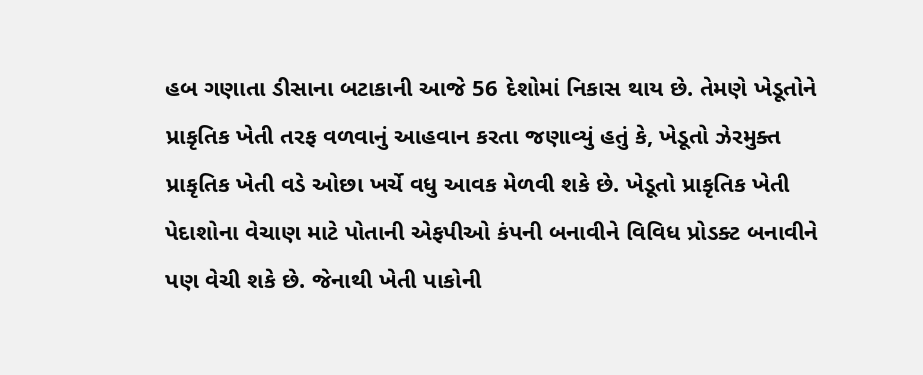હબ ગણાતા ડીસાના બટાકાની આજે 56 દેશોમાં નિકાસ થાય છે. તેમણે ખેડૂતોને પ્રાકૃતિક ખેતી તરફ વળવાનું આહવાન કરતા જણાવ્યું હતું કે, ખેડૂતો ઝેરમુક્ત પ્રાકૃતિક ખેતી વડે ઓછા ખર્ચે વધુ આવક મેળવી શકે છે. ખેડૂતો પ્રાકૃતિક ખેતી પેદાશોના વેચાણ માટે પોતાની એફપીઓ કંપની બનાવીને વિવિધ પ્રોડક્ટ બનાવીને પણ વેચી શકે છે. જેનાથી ખેતી પાકોની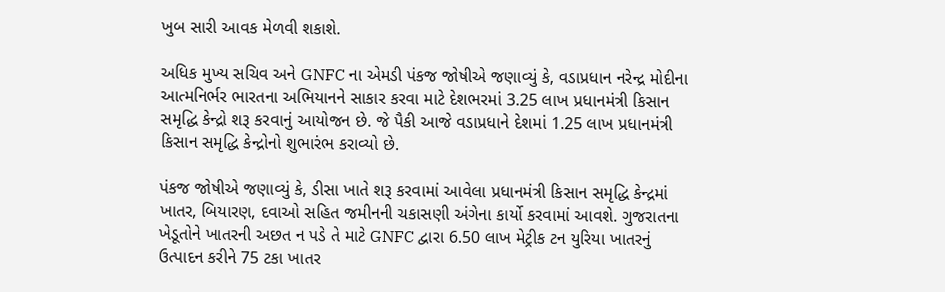ખુબ સારી આવક મેળવી શકાશે.

અધિક મુખ્ય સચિવ અને GNFC ના એમડી પંકજ જોષીએ જણાવ્યું કે, વડાપ્રધાન નરેન્દ્ર મોદીના આત્મનિર્ભર ભારતના અભિયાનને સાકાર કરવા માટે દેશભરમાં 3.25 લાખ પ્રધાનમંત્રી કિસાન સમૃદ્ધિ કેન્દ્રો શરૂ કરવાનું આયોજન છે. જે પૈકી આજે વડાપ્રધાને દેશમાં 1.25 લાખ પ્રધાનમંત્રી કિસાન સમૃદ્ધિ કેન્દ્રોનો શુભારંભ કરાવ્યો છે.

પંકજ જોષીએ જણાવ્યું કે, ડીસા ખાતે શરૂ કરવામાં આવેલા પ્રધાનમંત્રી કિસાન સમૃદ્ધિ કેન્દ્રમાં ખાતર, બિયારણ, દવાઓ સહિત જમીનની ચકાસણી અંગેના કાર્યો કરવામાં આવશે. ગુજરાતના ખેડૂતોને ખાતરની અછત ન પડે તે માટે GNFC દ્વારા 6.50 લાખ મેટ્રીક ટન યુરિયા ખાતરનું ઉત્પાદન કરીને 75 ટકા ખાતર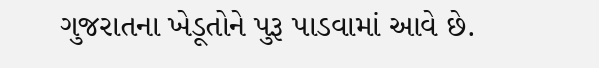ગુજરાતના ખેડૂતોને પુરૂ પાડવામાં આવે છે.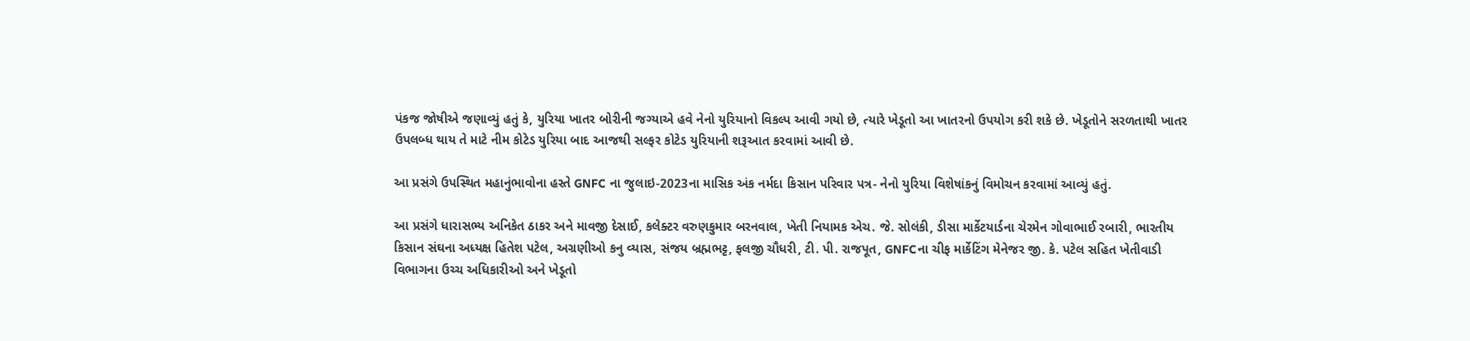પંકજ જોષીએ જણાવ્યું હતું કે, યુરિયા ખાતર બોરીની જગ્યાએ હવે નેનો યુરિયાનો વિકલ્પ આવી ગયો છે, ત્યારે ખેડૂતો આ ખાતરનો ઉપયોગ કરી શકે છે. ખેડૂતોને સરળતાથી ખાતર ઉપલબ્ધ થાય તે માટે નીમ કોટેડ યુરિયા બાદ આજથી સલ્ફર કોટેડ યુરિયાની શરૂઆત કરવામાં આવી છે.

આ પ્રસંગે ઉપસ્થિત મહાનુંભાવોના હસ્તે GNFC ના જુલાઇ-2023ના માસિક અંક નર્મદા કિસાન પરિવાર પત્ર- નેનો યુરિયા વિશેષાંકનું વિમોચન કરવામાં આવ્યું હતું.

આ પ્રસંગે ધારાસભ્ય અનિકેત ઠાકર અને માવજી દેસાઈ, કલેક્ટર વરુણકુમાર બરનવાલ, ખેતી નિયામક એચ. જે. સોલંકી, ડીસા માર્કેટયાર્ડના ચેરમેન ગોવાભાઈ રબારી, ભારતીય કિસાન સંઘના અધ્યક્ષ હિતેશ પટેલ, અગ્રણીઓ કનુ વ્યાસ, સંજય બ્રહ્મભટ્ટ, ફલજી ચૌધરી, ટી. પી. રાજપૂત, GNFCના ચીફ માર્કેટિંગ મેનેજર જી. કે. પટેલ સહિત ખેતીવાડી વિભાગના ઉચ્ચ અધિકારીઓ અને ખેડૂતો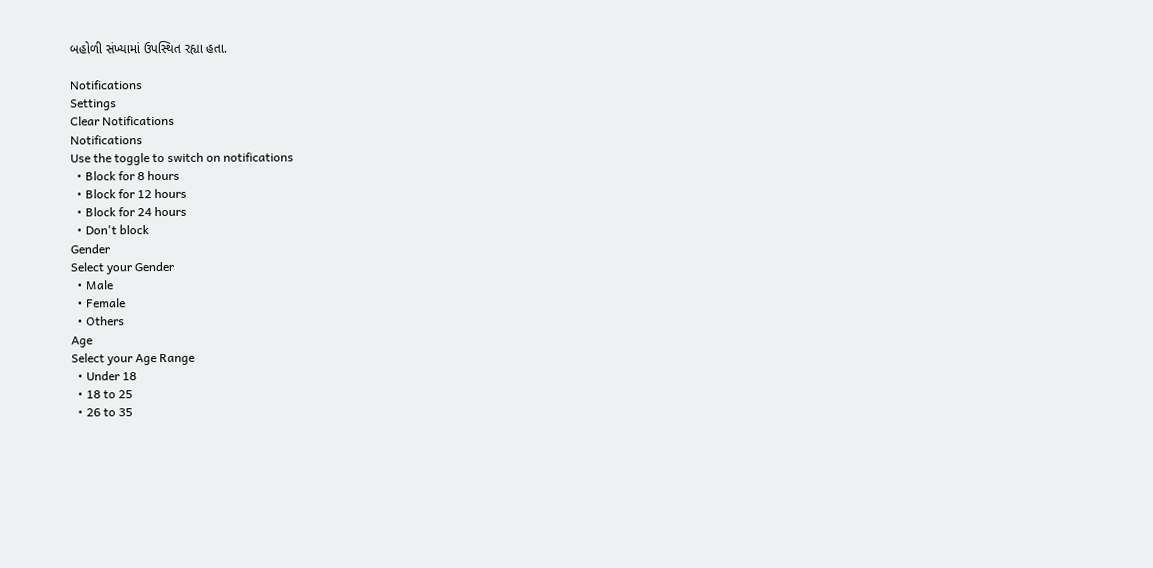બહોળી સંખ્યામાં ઉપસ્થિત રહ્યા હતા.

Notifications
Settings
Clear Notifications
Notifications
Use the toggle to switch on notifications
  • Block for 8 hours
  • Block for 12 hours
  • Block for 24 hours
  • Don't block
Gender
Select your Gender
  • Male
  • Female
  • Others
Age
Select your Age Range
  • Under 18
  • 18 to 25
  • 26 to 35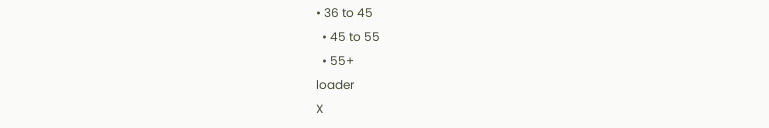• 36 to 45
  • 45 to 55
  • 55+
loader
X